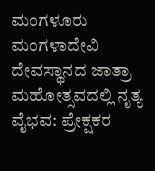ಮಂಗಳೂರು ಮಂಗಳಾದೇವಿ ದೇವಸ್ಥಾನದ ಜಾತ್ರಾ ಮಹೋತ್ಸವದಲ್ಲಿ ನೃತ್ಯ ವೈಭವ: ಪ್ರೇಕ್ಷಕರ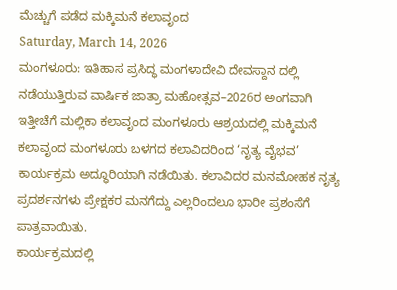ಮೆಚ್ಚುಗೆ ಪಡೆದ ಮಕ್ಕಿಮನೆ ಕಲಾವೃಂದ
Saturday, March 14, 2026
ಮಂಗಳೂರು: ಇತಿಹಾಸ ಪ್ರಸಿದ್ಧ ಮಂಗಳಾದೇವಿ ದೇವಸ್ದಾನ ದಲ್ಲಿ ನಡೆಯುತ್ತಿರುವ ವಾರ್ಷಿಕ ಜಾತ್ರಾ ಮಹೋತ್ಸವ–2026ರ ಅಂಗವಾಗಿ ಇತ್ತೀಚೆಗೆ ಮಲ್ಲಿಕಾ ಕಲಾವೃಂದ ಮಂಗಳೂರು ಆಶ್ರಯದಲ್ಲಿ ಮಕ್ಕಿಮನೆ ಕಲಾವೃಂದ ಮಂಗಳೂರು ಬಳಗದ ಕಲಾವಿದರಿಂದ ‘ನೃತ್ಯ ವೈಭವ’ ಕಾರ್ಯಕ್ರಮ ಅದ್ಧೂರಿಯಾಗಿ ನಡೆಯಿತು. ಕಲಾವಿದರ ಮನಮೋಹಕ ನೃತ್ಯ ಪ್ರದರ್ಶನಗಳು ಪ್ರೇಕ್ಷಕರ ಮನಗೆದ್ದು ಎಲ್ಲರಿಂದಲೂ ಭಾರೀ ಪ್ರಶಂಸೆಗೆ ಪಾತ್ರವಾಯಿತು.
ಕಾರ್ಯಕ್ರಮದಲ್ಲಿ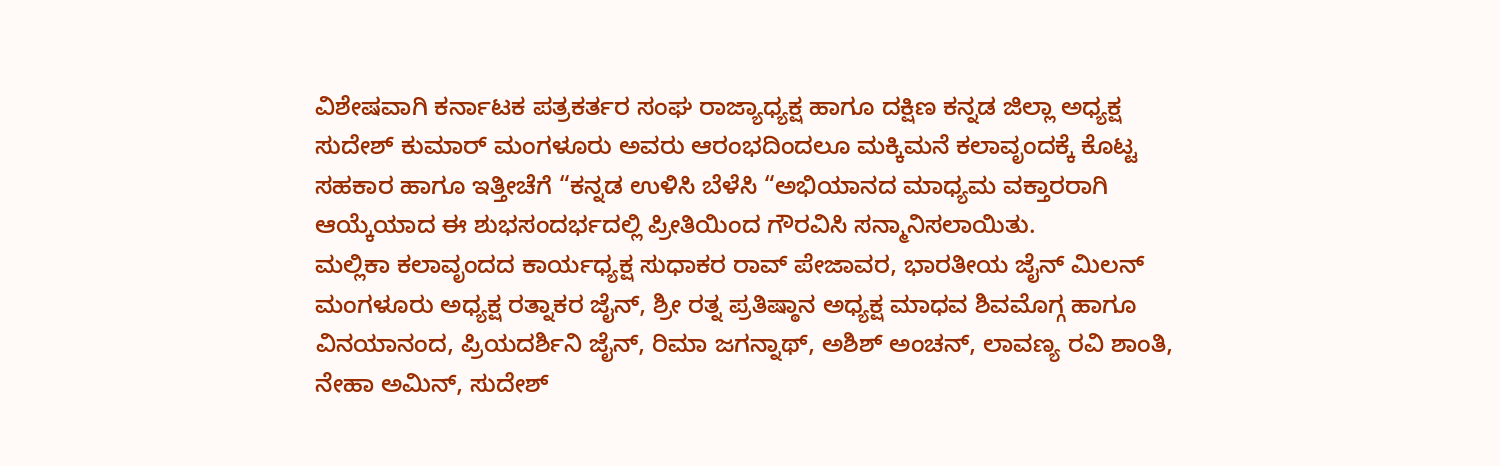ವಿಶೇಷವಾಗಿ ಕರ್ನಾಟಕ ಪತ್ರಕರ್ತರ ಸಂಘ ರಾಜ್ಯಾಧ್ಯಕ್ಷ ಹಾಗೂ ದಕ್ಷಿಣ ಕನ್ನಡ ಜಿಲ್ಲಾ ಅಧ್ಯಕ್ಷ ಸುದೇಶ್ ಕುಮಾರ್ ಮಂಗಳೂರು ಅವರು ಆರಂಭದಿಂದಲೂ ಮಕ್ಕಿಮನೆ ಕಲಾವೃಂದಕ್ಕೆ ಕೊಟ್ಟ ಸಹಕಾರ ಹಾಗೂ ಇತ್ತೀಚೆಗೆ “ಕನ್ನಡ ಉಳಿಸಿ ಬೆಳೆಸಿ “ಅಭಿಯಾನದ ಮಾಧ್ಯಮ ವಕ್ತಾರರಾಗಿ ಆಯ್ಕೆಯಾದ ಈ ಶುಭಸಂದರ್ಭದಲ್ಲಿ ಪ್ರೀತಿಯಿಂದ ಗೌರವಿಸಿ ಸನ್ಮಾನಿಸಲಾಯಿತು.
ಮಲ್ಲಿಕಾ ಕಲಾವೃಂದದ ಕಾರ್ಯಧ್ಯಕ್ಷ ಸುಧಾಕರ ರಾವ್ ಪೇಜಾವರ, ಭಾರತೀಯ ಜೈನ್ ಮಿಲನ್ ಮಂಗಳೂರು ಅಧ್ಯಕ್ಷ ರತ್ನಾಕರ ಜೈನ್, ಶ್ರೀ ರತ್ನ ಪ್ರತಿಷ್ಠಾನ ಅಧ್ಯಕ್ಷ ಮಾಧವ ಶಿವಮೊಗ್ಗ ಹಾಗೂ ವಿನಯಾನಂದ, ಪ್ರಿಯದರ್ಶಿನಿ ಜೈನ್, ರಿಮಾ ಜಗನ್ನಾಥ್, ಅಶಿಶ್ ಅಂಚನ್, ಲಾವಣ್ಯ ರವಿ ಶಾಂತಿ, ನೇಹಾ ಅಮಿನ್, ಸುದೇಶ್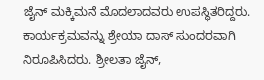ಜೈನ್ ಮಕ್ಕಿಮನೆ ಮೊದಲಾದವರು ಉಪಸ್ಥಿತರಿದ್ದರು.
ಕಾರ್ಯಕ್ರಮವನ್ನು ಶ್ರೇಯಾ ದಾಸ್ ಸುಂದರವಾಗಿ ನಿರೂಪಿಸಿದರು. ಶ್ರೀಲತಾ ಜೈನ್,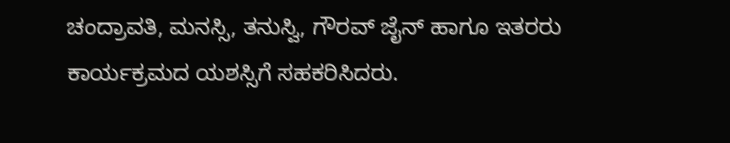ಚಂದ್ರಾವತಿ, ಮನಸ್ಸಿ, ತನುಸ್ವಿ, ಗೌರವ್ ಜೈನ್ ಹಾಗೂ ಇತರರು ಕಾರ್ಯಕ್ರಮದ ಯಶಸ್ಸಿಗೆ ಸಹಕರಿಸಿದರು.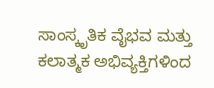ಸಾಂಸ್ಕೃತಿಕ ವೈಭವ ಮತ್ತು ಕಲಾತ್ಮಕ ಅಭಿವ್ಯಕ್ತಿಗಳಿಂದ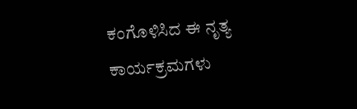ಕಂಗೊಳಿಸಿದ ಈ ನೃತ್ಯ ಕಾರ್ಯಕ್ರಮಗಳು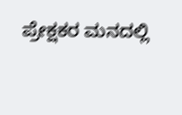ಪ್ರೇಕ್ಷಕರ ಮನದಲ್ಲಿ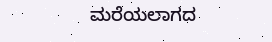ಮರೆಯಲಾಗದ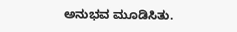ಅನುಭವ ಮೂಡಿಸಿತು.